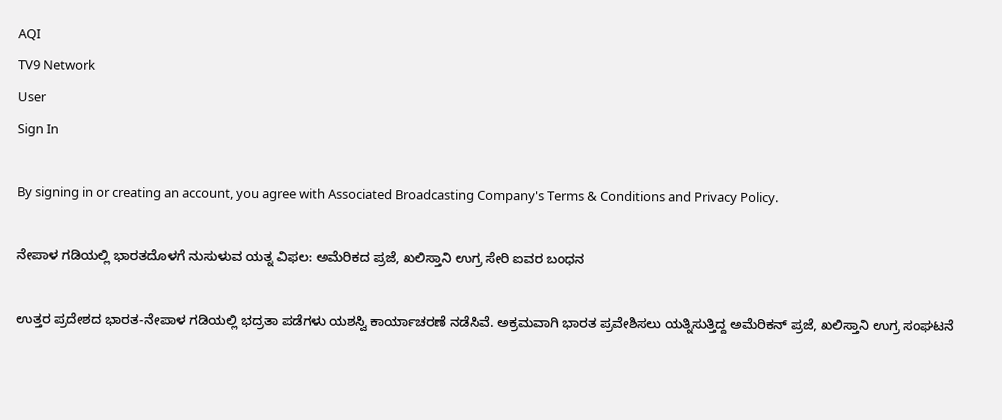AQI
TV9 Network
User
Sign In

By signing in or creating an account, you agree with Associated Broadcasting Company's Terms & Conditions and Privacy Policy.

ನೇಪಾಳ ಗಡಿಯಲ್ಲಿ ಭಾರತದೊಳಗೆ ನುಸುಳುವ ಯತ್ನ ವಿಫಲ: ಅಮೆರಿಕದ ಪ್ರಜೆ, ಖಲಿಸ್ತಾನಿ ಉಗ್ರ ಸೇರಿ ಐವರ ಬಂಧನ

ಉತ್ತರ ಪ್ರದೇಶದ ಭಾರತ-ನೇಪಾಳ ಗಡಿಯಲ್ಲಿ ಭದ್ರತಾ ಪಡೆಗಳು ಯಶಸ್ವಿ ಕಾರ್ಯಾಚರಣೆ ನಡೆಸಿವೆ. ಅಕ್ರಮವಾಗಿ ಭಾರತ ಪ್ರವೇಶಿಸಲು ಯತ್ನಿಸುತ್ತಿದ್ದ ಅಮೆರಿಕನ್ ಪ್ರಜೆ, ಖಲಿಸ್ತಾನಿ ಉಗ್ರ ಸಂಘಟನೆ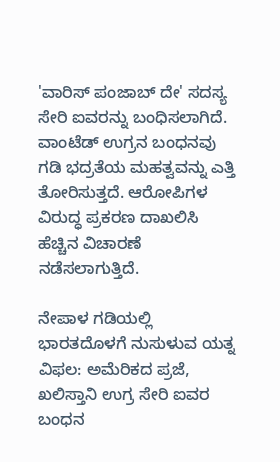'ವಾರಿಸ್ ಪಂಜಾಬ್ ದೇ' ಸದಸ್ಯ ಸೇರಿ ಐವರನ್ನು ಬಂಧಿಸಲಾಗಿದೆ. ವಾಂಟೆಡ್ ಉಗ್ರನ ಬಂಧನವು ಗಡಿ ಭದ್ರತೆಯ ಮಹತ್ವವನ್ನು ಎತ್ತಿ ತೋರಿಸುತ್ತದೆ. ಆರೋಪಿಗಳ ವಿರುದ್ಧ ಪ್ರಕರಣ ದಾಖಲಿಸಿ ಹೆಚ್ಚಿನ ವಿಚಾರಣೆ ನಡೆಸಲಾಗುತ್ತಿದೆ.

ನೇಪಾಳ ಗಡಿಯಲ್ಲಿ ಭಾರತದೊಳಗೆ ನುಸುಳುವ ಯತ್ನ ವಿಫಲ: ಅಮೆರಿಕದ ಪ್ರಜೆ, ಖಲಿಸ್ತಾನಿ ಉಗ್ರ ಸೇರಿ ಐವರ ಬಂಧನ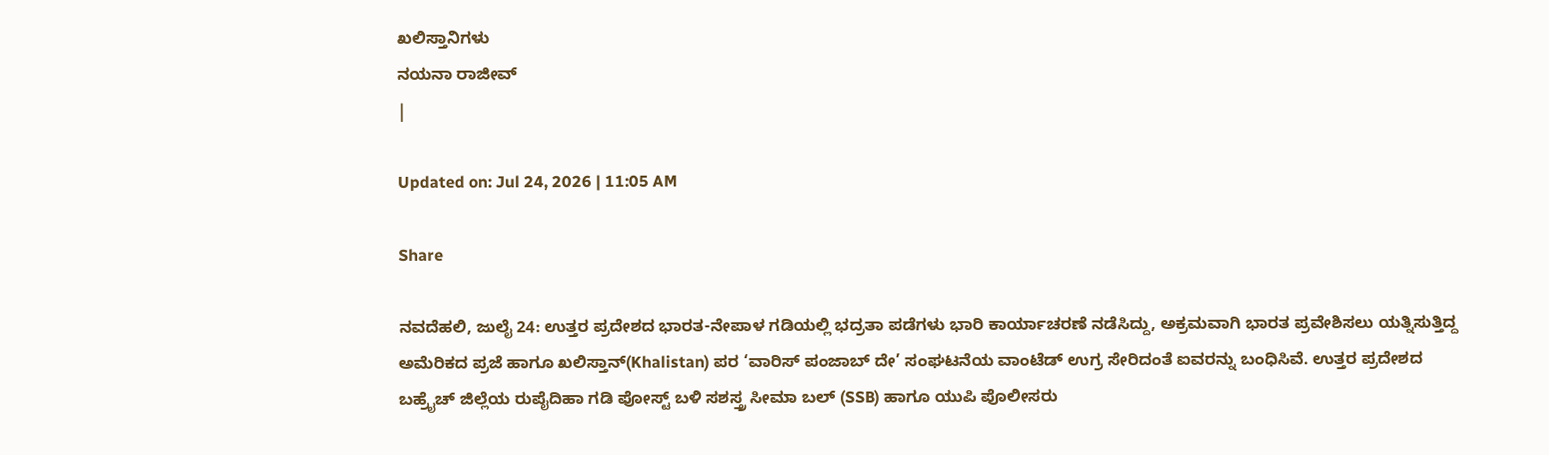ಖಲಿಸ್ತಾನಿಗಳು
ನಯನಾ ರಾಜೀವ್
|

Updated on: Jul 24, 2026 | 11:05 AM

Share

ನವದೆಹಲಿ, ಜುಲೈ 24: ಉತ್ತರ ಪ್ರದೇಶದ ಭಾರತ-ನೇಪಾಳ ಗಡಿಯಲ್ಲಿ ಭದ್ರತಾ ಪಡೆಗಳು ಭಾರಿ ಕಾರ್ಯಾಚರಣೆ ನಡೆಸಿದ್ದು, ಅಕ್ರಮವಾಗಿ ಭಾರತ ಪ್ರವೇಶಿಸಲು ಯತ್ನಿಸುತ್ತಿದ್ದ ಅಮೆರಿಕದ ಪ್ರಜೆ ಹಾಗೂ ಖಲಿಸ್ತಾನ್(Khalistan) ಪರ ‘ವಾರಿಸ್ ಪಂಜಾಬ್ ದೇ’ ಸಂಘಟನೆಯ ವಾಂಟೆಡ್ ಉಗ್ರ ಸೇರಿದಂತೆ ಐವರನ್ನು ಬಂಧಿಸಿವೆ. ಉತ್ತರ ಪ್ರದೇಶದ ಬಹ್ರೈಚ್ ಜಿಲ್ಲೆಯ ರುಪೈದಿಹಾ ಗಡಿ ಪೋಸ್ಟ್ ಬಳಿ ಸಶಸ್ತ್ರ ಸೀಮಾ ಬಲ್ (SSB) ಹಾಗೂ ಯುಪಿ ಪೊಲೀಸರು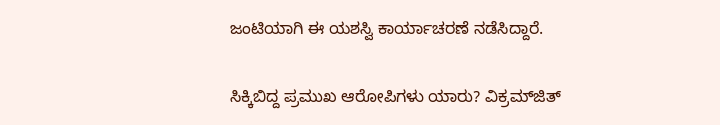ಜಂಟಿಯಾಗಿ ಈ ಯಶಸ್ವಿ ಕಾರ್ಯಾಚರಣೆ ನಡೆಸಿದ್ದಾರೆ.

ಸಿಕ್ಕಿಬಿದ್ದ ಪ್ರಮುಖ ಆರೋಪಿಗಳು ಯಾರು? ವಿಕ್ರಮ್‌ಜಿತ್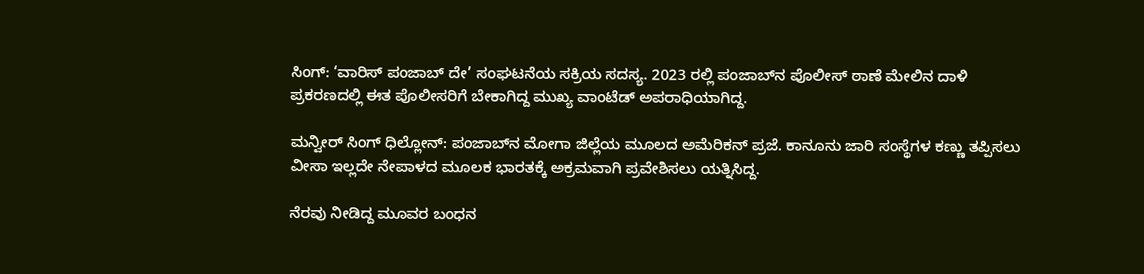ಸಿಂಗ್: ‘ವಾರಿಸ್ ಪಂಜಾಬ್ ದೇ’ ಸಂಘಟನೆಯ ಸಕ್ರಿಯ ಸದಸ್ಯ. 2023 ರಲ್ಲಿ ಪಂಜಾಬ್‌ನ ಪೊಲೀಸ್ ಠಾಣೆ ಮೇಲಿನ ದಾಳಿ ಪ್ರಕರಣದಲ್ಲಿ ಈತ ಪೊಲೀಸರಿಗೆ ಬೇಕಾಗಿದ್ದ ಮುಖ್ಯ ವಾಂಟೆಡ್ ಅಪರಾಧಿಯಾಗಿದ್ದ.

ಮನ್ವೀರ್ ಸಿಂಗ್ ಧಿಲ್ಲೋನ್: ಪಂಜಾಬ್‌ನ ಮೋಗಾ ಜಿಲ್ಲೆಯ ಮೂಲದ ಅಮೆರಿಕನ್ ಪ್ರಜೆ. ಕಾನೂನು ಜಾರಿ ಸಂಸ್ಥೆಗಳ ಕಣ್ಣು ತಪ್ಪಿಸಲು ವೀಸಾ ಇಲ್ಲದೇ ನೇಪಾಳದ ಮೂಲಕ ಭಾರತಕ್ಕೆ ಅಕ್ರಮವಾಗಿ ಪ್ರವೇಶಿಸಲು ಯತ್ನಿಸಿದ್ದ.

ನೆರವು ನೀಡಿದ್ದ ಮೂವರ ಬಂಧನ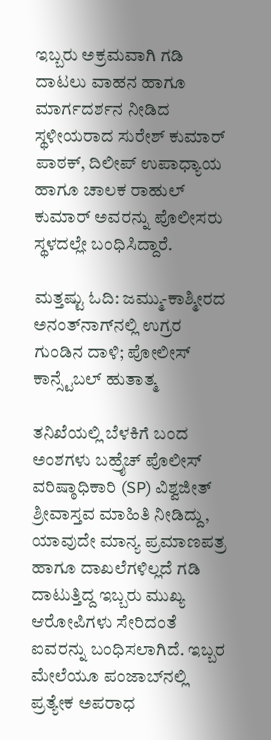ಇಬ್ಬರು ಅಕ್ರಮವಾಗಿ ಗಡಿ ದಾಟಲು ವಾಹನ ಹಾಗೂ ಮಾರ್ಗದರ್ಶನ ನೀಡಿದ ಸ್ಥಳೀಯರಾದ ಸುರೇಶ್ ಕುಮಾರ್ ಪಾಠಕ್, ದಿಲೀಪ್ ಉಪಾಧ್ಯಾಯ ಹಾಗೂ ಚಾಲಕ ರಾಹುಲ್ ಕುಮಾರ್ ಅವರನ್ನು ಪೊಲೀಸರು ಸ್ಥಳದಲ್ಲೇ ಬಂಧಿಸಿದ್ದಾರೆ.

ಮತ್ತಷ್ಟು ಓದಿ: ಜಮ್ಮು-ಕಾಶ್ಮೀರದ ಅನಂತ್‌ನಾಗ್‌ನಲ್ಲಿ ಉಗ್ರರ ಗುಂಡಿನ ದಾಳಿ; ಪೋಲೀಸ್ ಕಾನ್ಸ್ಟೆಬಲ್ ಹುತಾತ್ಮ

ತನಿಖೆಯಲ್ಲಿ ಬೆಳಕಿಗೆ ಬಂದ ಅಂಶಗಳು ಬಹ್ರೈಚ್ ಪೊಲೀಸ್ ವರಿಷ್ಠಾಧಿಕಾರಿ (SP) ವಿಶ್ವಜೀತ್ ಶ್ರೀವಾಸ್ತವ ಮಾಹಿತಿ ನೀಡಿದ್ದು, ಯಾವುದೇ ಮಾನ್ಯ ಪ್ರಮಾಣಪತ್ರ ಹಾಗೂ ದಾಖಲೆಗಳಿಲ್ಲದೆ ಗಡಿ ದಾಟುತ್ತಿದ್ದ ಇಬ್ಬರು ಮುಖ್ಯ ಆರೋಪಿಗಳು ಸೇರಿದಂತೆ ಐವರನ್ನು ಬಂಧಿಸಲಾಗಿದೆ. ಇಬ್ಬರ ಮೇಲೆಯೂ ಪಂಜಾಬ್‌ನಲ್ಲಿ ಪ್ರತ್ಯೇಕ ಅಪರಾಧ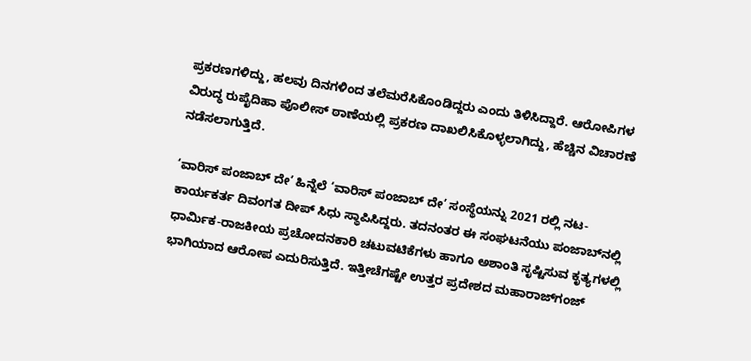ಪ್ರಕರಣಗಳಿದ್ದು, ಹಲವು ದಿನಗಳಿಂದ ತಲೆಮರೆಸಿಕೊಂಡಿದ್ದರು ಎಂದು ತಿಳಿಸಿದ್ದಾರೆ. ಆರೋಪಿಗಳ ವಿರುದ್ಧ ರುಪೈದಿಹಾ ಪೊಲೀಸ್ ಠಾಣೆಯಲ್ಲಿ ಪ್ರಕರಣ ದಾಖಲಿಸಿಕೊಳ್ಳಲಾಗಿದ್ದು, ಹೆಚ್ಚಿನ ವಿಚಾರಣೆ ನಡೆಸಲಾಗುತ್ತಿದೆ.

‘ವಾರಿಸ್ ಪಂಜಾಬ್ ದೇ’ ಹಿನ್ನೆಲೆ ‘ವಾರಿಸ್ ಪಂಜಾಬ್ ದೇ’ ಸಂಸ್ಥೆಯನ್ನು 2021 ರಲ್ಲಿ ನಟ-ಕಾರ್ಯಕರ್ತ ದಿವಂಗತ ದೀಪ್ ಸಿಧು ಸ್ಥಾಪಿಸಿದ್ದರು. ತದನಂತರ ಈ ಸಂಘಟನೆಯು ಪಂಜಾಬ್‌ನಲ್ಲಿ ಧಾರ್ಮಿಕ-ರಾಜಕೀಯ ಪ್ರಚೋದನಕಾರಿ ಚಟುವಟಿಕೆಗಳು ಹಾಗೂ ಅಶಾಂತಿ ಸೃಷ್ಟಿಸುವ ಕೃತ್ಯಗಳಲ್ಲಿ ಭಾಗಿಯಾದ ಆರೋಪ ಎದುರಿಸುತ್ತಿದೆ. ಇತ್ತೀಚೆಗಷ್ಟೇ ಉತ್ತರ ಪ್ರದೇಶದ ಮಹಾರಾಜ್‌ಗಂಜ್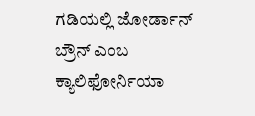ಗಡಿಯಲ್ಲಿ ಜೋರ್ಡಾನ್ ಬ್ರೌನ್ ಎಂಬ ಕ್ಯಾಲಿಫೋರ್ನಿಯಾ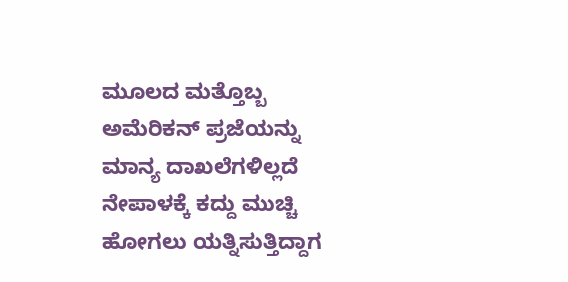ಮೂಲದ ಮತ್ತೊಬ್ಬ ಅಮೆರಿಕನ್ ಪ್ರಜೆಯನ್ನು ಮಾನ್ಯ ದಾಖಲೆಗಳಿಲ್ಲದೆ ನೇಪಾಳಕ್ಕೆ ಕದ್ದು ಮುಚ್ಚಿ ಹೋಗಲು ಯತ್ನಿಸುತ್ತಿದ್ದಾಗ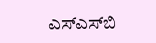ಎಸ್‌ಎಸ್‌ಬಿ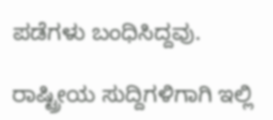ಪಡೆಗಳು ಬಂಧಿಸಿದ್ದವು.

ರಾಷ್ಟ್ರೀಯ ಸುದ್ದಿಗಳಿಗಾಗಿ ಇಲ್ಲಿ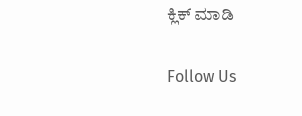ಕ್ಲಿಕ್ ಮಾಡಿ

Follow Us